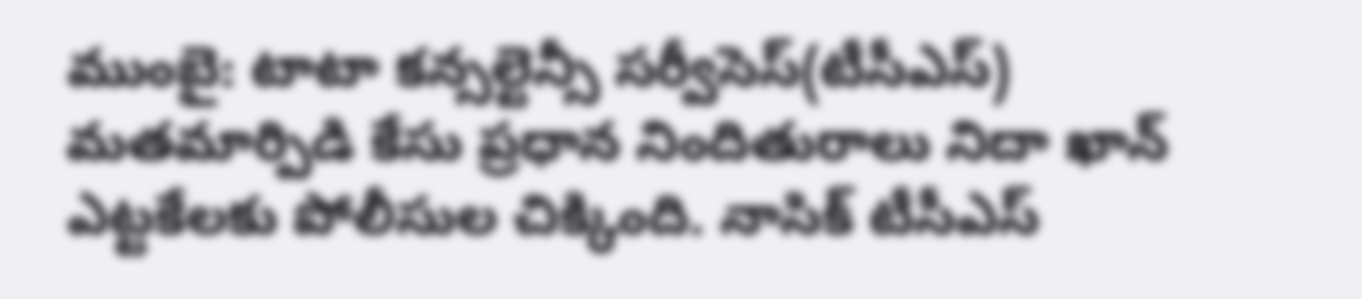ముంబై: టాటా కన్సల్టెన్సీ సర్వీసెస్(టీసీఎస్) మతమార్పిడి కేసు ప్రధాన నిందితురాలు నిదా ఖాన్ ఎట్టకేలకు పోలీసుల చిక్కింది. నాసిక్ టీసీఎస్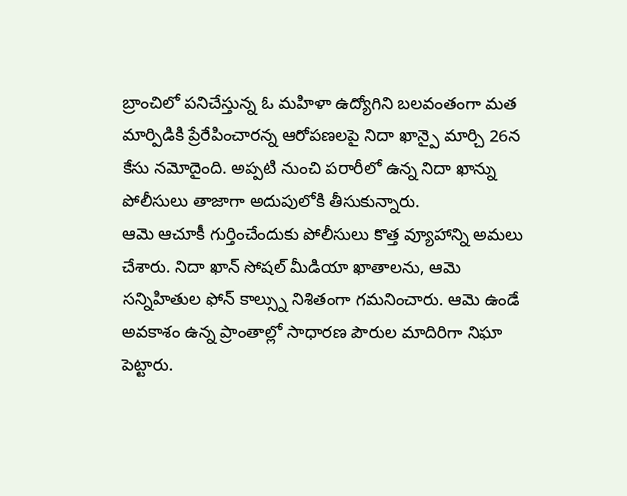బ్రాంచిలో పనిచేస్తున్న ఓ మహిళా ఉద్యోగిని బలవంతంగా మత మార్పిడికి ప్రేరేపించారన్న ఆరోపణలపై నిదా ఖాన్పై మార్చి 26న కేసు నమోదైంది. అప్పటి నుంచి పరారీలో ఉన్న నిదా ఖాన్ను పోలీసులు తాజాగా అదుపులోకి తీసుకున్నారు.
ఆమె ఆచూకీ గుర్తించేందుకు పోలీసులు కొత్త వ్యూహాన్ని అమలు చేశారు. నిదా ఖాన్ సోషల్ మీడియా ఖాతాలను, ఆమె సన్నిహితుల ఫోన్ కాల్స్ను నిశితంగా గమనించారు. ఆమె ఉండే అవకాశం ఉన్న ప్రాంతాల్లో సాధారణ పౌరుల మాదిరిగా నిఘా పెట్టారు.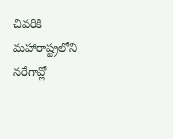చివరికి మహారాష్ట్రలోని నరేగావ్లో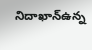నిదాఖాన్ఉన్న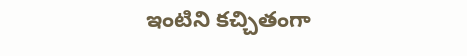ఇంటిని కచ్చితంగా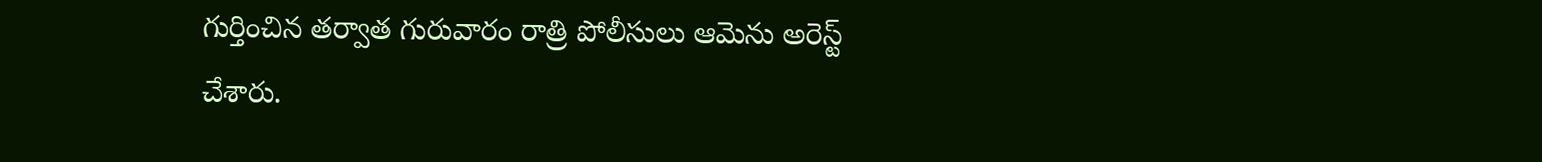గుర్తించిన తర్వాత గురువారం రాత్రి పోలీసులు ఆమెను అరెస్ట్ చేశారు.